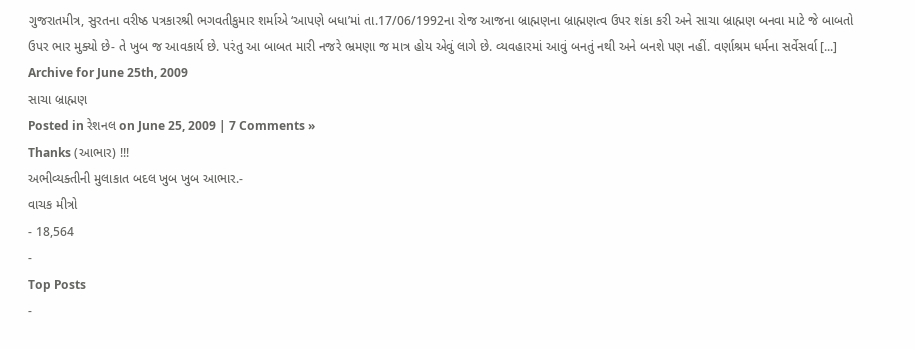ગુજરાતમીત્ર, સુરતના વરીષ્ઠ પત્રકારશ્રી ભગવતીકુમાર શર્માએ ‘આપણે બધા’માં તા.17/06/1992ના રોજ આજના બ્રાહ્મણના બ્રાહ્મણત્વ ઉપર શંકા કરી અને સાચા બ્રાહ્મણ બનવા માટે જે બાબતો ઉપર ભાર મુક્યો છે- તે ખુબ જ આવકાર્ય છે. પરંતુ આ બાબત મારી નજરે ભ્રમણા જ માત્ર હોય એવું લાગે છે. વ્યવહારમાં આવું બનતું નથી અને બનશે પણ નહીં. વર્ણાશ્રમ ધર્મના સર્વેસર્વા [...]
Archive for June 25th, 2009
સાચા બ્રાહ્મણ
Posted in રેશનલ on June 25, 2009 | 7 Comments »
Thanks (આભાર) !!!
અભીવ્યક્તીની મુલાકાત બદલ ખુબ ખુબ આભાર.-
વાચક મીત્રો
- 18,564
-
Top Posts
-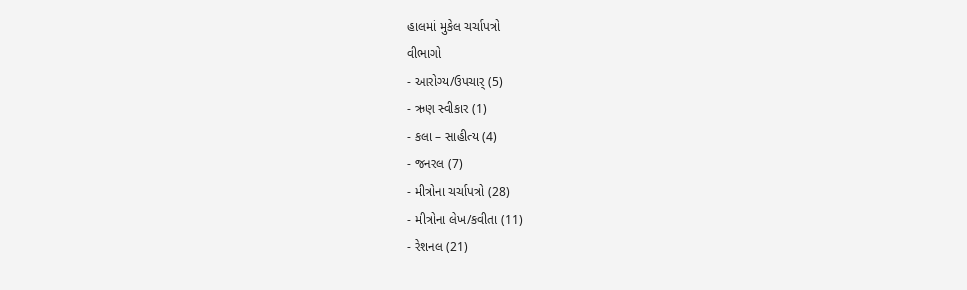હાલમાં મુકેલ ચર્ચાપત્રો
વીભાગો
- આરોગ્ય/ઉપચાર્ (5)
- ઋણ સ્વીકાર (1)
- કલા – સાહીત્ય (4)
- જનરલ (7)
- મીત્રોના ચર્ચાપત્રો (28)
- મીત્રોના લેખ/કવીતા (11)
- રેશનલ (21)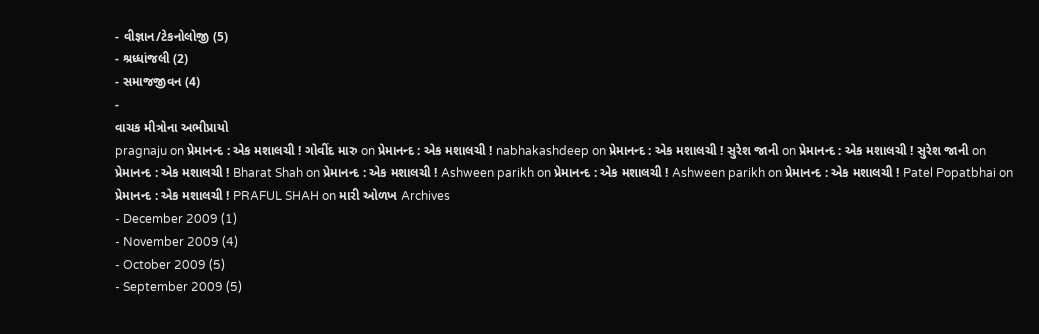- વીજ્ઞાન/ટેકનોલોજી (5)
- શ્રધ્ધાંજલી (2)
- સમાજજીવન (4)
-
વાચક મીત્રોના અભીપ્રાયો
pragnaju on પ્રેમાનન્દ : એક મશાલચી ! ગોવીંદ મારુ on પ્રેમાનન્દ : એક મશાલચી ! nabhakashdeep on પ્રેમાનન્દ : એક મશાલચી ! સુરેશ જાની on પ્રેમાનન્દ : એક મશાલચી ! સુરેશ જાની on પ્રેમાનન્દ : એક મશાલચી ! Bharat Shah on પ્રેમાનન્દ : એક મશાલચી ! Ashween parikh on પ્રેમાનન્દ : એક મશાલચી ! Ashween parikh on પ્રેમાનન્દ : એક મશાલચી ! Patel Popatbhai on પ્રેમાનન્દ : એક મશાલચી ! PRAFUL SHAH on મારી ઓળખ Archives
- December 2009 (1)
- November 2009 (4)
- October 2009 (5)
- September 2009 (5)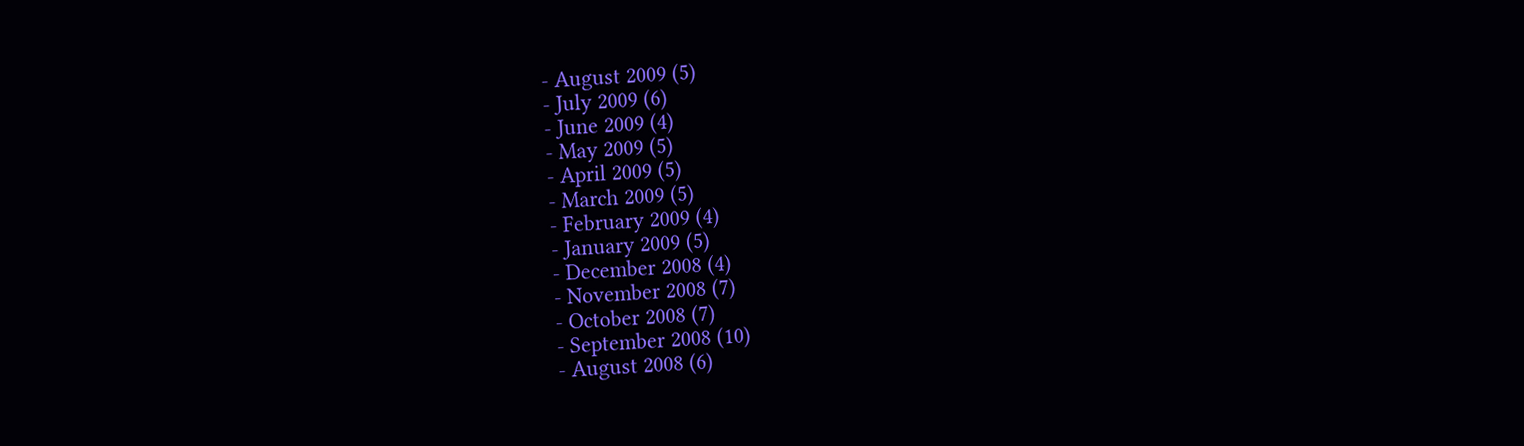- August 2009 (5)
- July 2009 (6)
- June 2009 (4)
- May 2009 (5)
- April 2009 (5)
- March 2009 (5)
- February 2009 (4)
- January 2009 (5)
- December 2008 (4)
- November 2008 (7)
- October 2008 (7)
- September 2008 (10)
- August 2008 (6)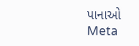પાનાઓ
Meta